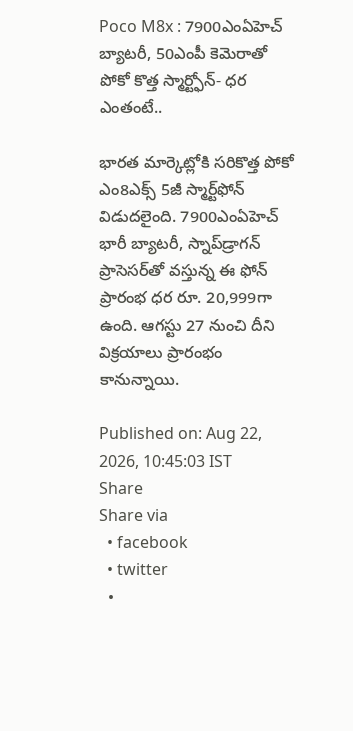Poco M8x : 7900ఎంఏహెచ్ బ్యాటరీ, 50ఎంపీ కెమెరాతో పోకో కొత్త స్మార్ట్ఫోన్- ధర ఎంతంటే..

భారత మార్కెట్లోకి సరికొత్త పోకో ఎం8ఎక్స్ 5జీ స్మార్ట్‌ఫోన్ విడుదలైంది. 7900ఎంఏహెచ్ భారీ బ్యాటరీ, స్నాప్‌డ్రాగన్ ప్రాసెసర్‌తో వస్తున్న ఈ ఫోన్ ప్రారంభ ధర రూ. 20,999గా ఉంది. ఆగస్టు 27 నుంచి దీని విక్రయాలు ప్రారంభం కానున్నాయి.

Published on: Aug 22, 2026, 10:45:03 IST
Share
Share via
  • facebook
  • twitter
  •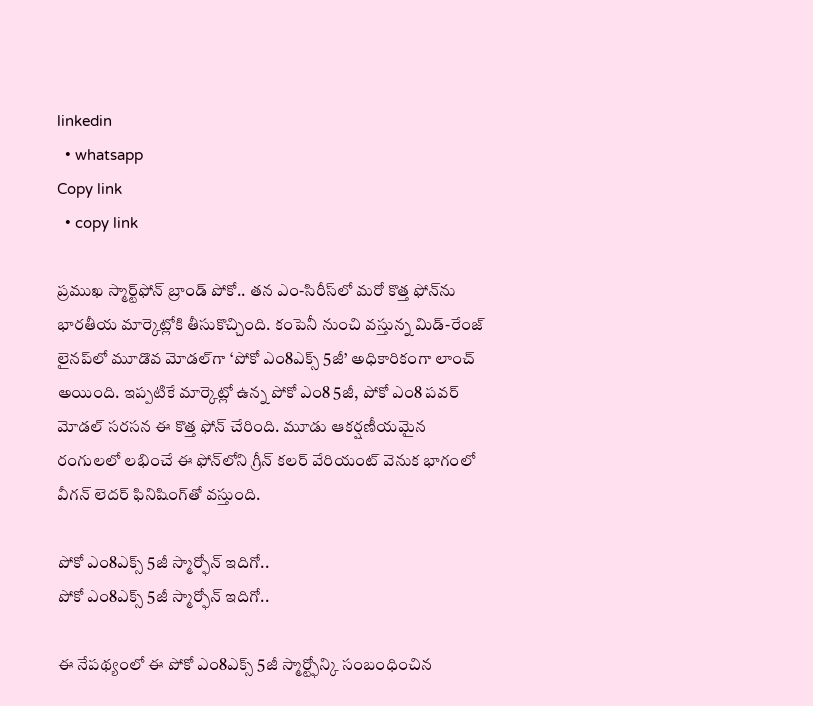linkedin
  • whatsapp
Copy link
  • copy link

ప్రముఖ స్మార్ట్‌ఫోన్ బ్రాండ్ పోకో.. తన ఎం-సిరీస్‌లో మరో కొత్త ఫోన్‌ను భారతీయ మార్కెట్లోకి తీసుకొచ్చింది. కంపెనీ నుంచి వస్తున్న మిడ్-రేంజ్ లైనప్‌లో మూడొవ మోడల్‌గా ‘పోకో ఎం8ఎక్స్ 5జీ’ అధికారికంగా లాంచ్ అయింది. ఇప్పటికే మార్కెట్లో ఉన్న పోకో ఎం8 5జీ, పోకో ఎం8 పవర్ మోడల్ సరసన ఈ కొత్త ఫోన్ చేరింది. మూడు ఆకర్షణీయమైన రంగులలో లభించే ఈ ఫోన్‌లోని గ్రీన్ కలర్ వేరియంట్ వెనుక భాగంలో వీగన్ లెదర్ ఫినిషింగ్‌తో వస్తుంది.

పోకో ఎం8ఎక్స్ 5జీ స్మార్ఫోన్ ఇదిగో..
పోకో ఎం8ఎక్స్ 5జీ స్మార్ఫోన్ ఇదిగో..

ఈ నేపథ్యంలో ఈ పోకో ఎం8ఎక్స్ 5జీ స్మార్ట్ఫోన్కి సంబంధించిన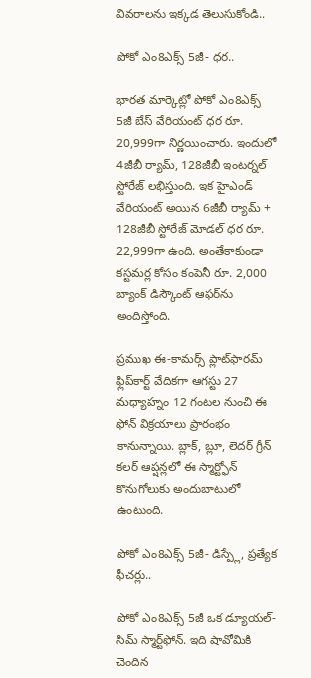వివరాలను ఇక్కడ తెలుసుకోండి..

పోకో ఎం8ఎక్స్ 5జీ- ధర..

భారత మార్కెట్లో పోకో ఎం8ఎక్స్ 5జీ బేస్ వేరియంట్ ధర రూ. 20,999గా నిర్ణయించారు. ఇందులో 4జీబీ ర్యామ్, 128జీబీ ఇంటర్నల్ స్టోరేజ్ లభిస్తుంది. ఇక హైఎండ్ వేరియంట్ అయిన 6జీబీ ర్యామ్ + 128జీబీ స్టోరేజ్ మోడల్ ధర రూ. 22,999గా ఉంది. అంతేకాకుండా కస్టమర్ల కోసం కంపెనీ రూ. 2,000 బ్యాంక్ డిస్కౌంట్ ఆఫర్‌ను అందిస్తోంది.

ప్రముఖ ఈ-కామర్స్ ప్లాట్‌ఫారమ్ ఫ్లిప్‌కార్ట్ వేదికగా ఆగస్టు 27 మధ్యాహ్నం 12 గంటల నుంచి ఈ ఫోన్ విక్రయాలు ప్రారంభం కానున్నాయి. బ్లాక్, బ్లూ, లెదర్ గ్రీన్ కలర్ ఆప్షన్లలో ఈ స్మార్ట్ఫోన్ కొనుగోలుకు అందుబాటులో ఉంటుంది.

పోకో ఎం8ఎక్స్ 5జీ- డిస్ప్లే, ప్రత్యేక ఫీచర్లు..

పోకో ఎం8ఎక్స్ 5జీ ఒక డ్యూయల్-సిమ్ స్మార్ట్‌ఫోన్. ఇది షావోమికి చెందిన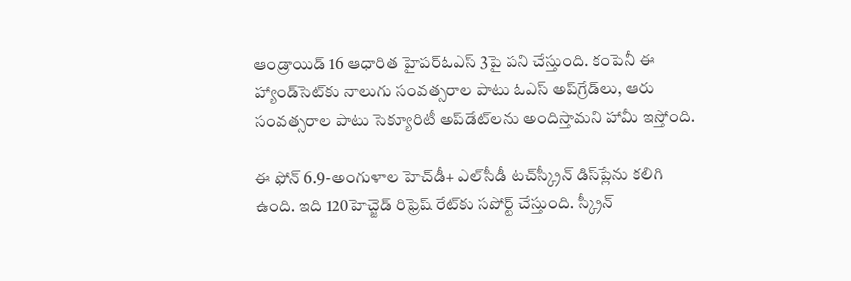ఆండ్రాయిడ్ 16 ఆధారిత హైపర్‌ఓఎస్ 3పై పని చేస్తుంది. కంపెనీ ఈ హ్యాండ్‌సెట్‌కు నాలుగు సంవత్సరాల పాటు ఓఎస్ అప్‌గ్రేడ్‌లు, ఆరు సంవత్సరాల పాటు సెక్యూరిటీ అప్‌డేట్‌లను అందిస్తామని హామీ ఇస్తోంది.

ఈ ఫోన్ 6.9-అంగుళాల హెచ్‌డీ+ ఎల్‌సీడీ టచ్‌స్క్రీన్ డిస్‌ప్లేను కలిగి ఉంది. ఇది 120హెచ్జెడ్ రిఫ్రెష్ రేట్‌కు సపోర్ట్ చేస్తుంది. స్క్రీన్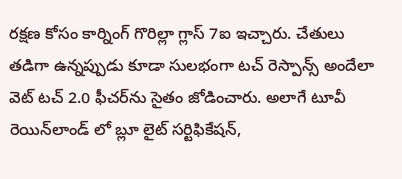రక్షణ కోసం కార్నింగ్ గొరిల్లా గ్లాస్ 7ఐ ఇచ్చారు. చేతులు తడిగా ఉన్నప్పుడు కూడా సులభంగా టచ్ రెస్పాన్స్ అందేలా వెట్ టచ్ 2.0 ఫీచర్‌ను సైతం జోడించారు. అలాగే టూవీ రెయిన్‌లాండ్ లో బ్లూ లైట్ సర్టిఫికేషన్,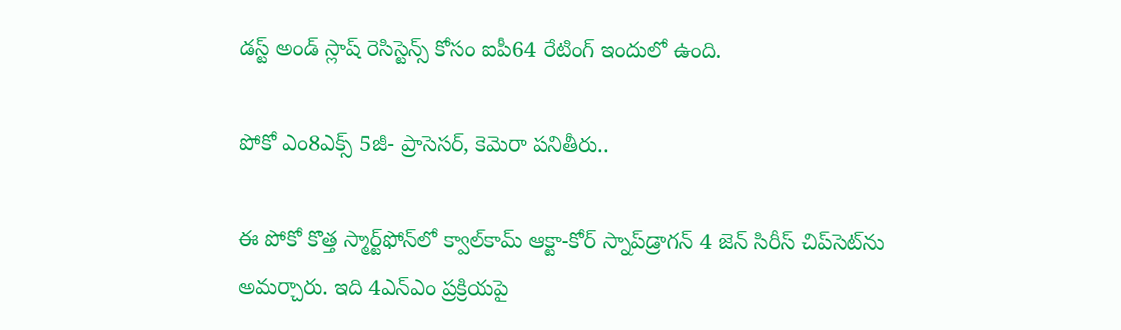డస్ట్ అండ్ స్లాష్ రెసిస్టెన్స్ కోసం ఐపీ64 రేటింగ్ ఇందులో ఉంది.

పోకో ఎం8ఎక్స్ 5జీ- ప్రాసెసర్, కెమెరా పనితీరు..

ఈ పోకో కొత్త స్మార్ట్‌ఫోన్‌లో క్వాల్‌కామ్ ఆక్టా-కోర్ స్నాప్‌డ్రాగన్ 4 జెన్ సిరీస్ చిప్‌సెట్‌ను అమర్చారు. ఇది 4ఎన్ఎం ప్రక్రియపై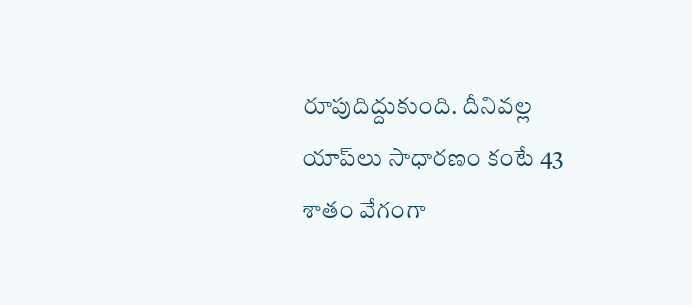రూపుదిద్దుకుంది. దీనివల్ల యాప్‌లు సాధారణం కంటే 43 శాతం వేగంగా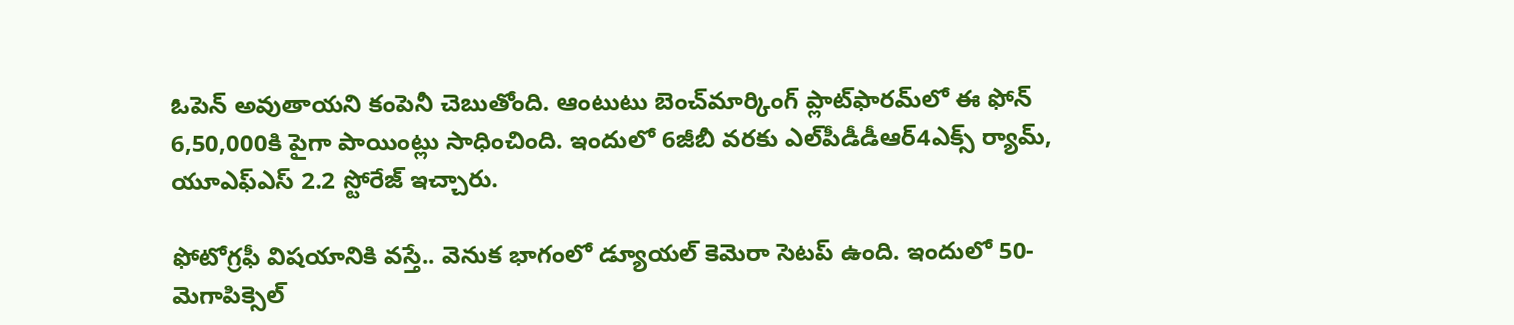ఓపెన్ అవుతాయని కంపెనీ చెబుతోంది. ఆంటుటు బెంచ్‌మార్కింగ్ ప్లాట్‌ఫారమ్‌లో ఈ ఫోన్ 6,50,000కి పైగా పాయింట్లు సాధించింది. ఇందులో 6జీబీ వరకు ఎల్‌పీడీడీఆర్‌4ఎక్స్ ర్యామ్, యూఎఫ్‌ఎస్ 2.2 స్టోరేజ్ ఇచ్చారు.

ఫోటోగ్రఫీ విషయానికి వస్తే.. వెనుక భాగంలో డ్యూయల్ కెమెరా సెటప్ ఉంది. ఇందులో 50-మెగాపిక్సెల్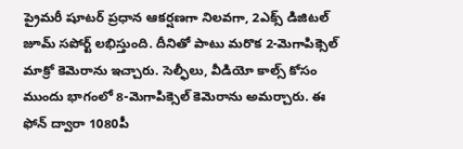ప్రైమరీ షూటర్ ప్రధాన ఆకర్షణగా నిలవగా, 2ఎక్స్ డిజిటల్ జూమ్ సపోర్ట్ లభిస్తుంది. దీనితో పాటు మరొక 2-మెగాపిక్సెల్ మాక్రో కెమెరాను ఇచ్చారు. సెల్ఫీలు, వీడియో కాల్స్ కోసం ముందు భాగంలో 8-మెగాపిక్సెల్ కెమెరాను అమర్చారు. ఈ ఫోన్ ద్వారా 1080పీ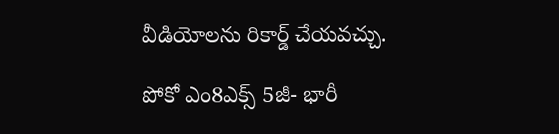వీడియోలను రికార్డ్ చేయవచ్చు.

పోకో ఎం8ఎక్స్ 5జీ- భారీ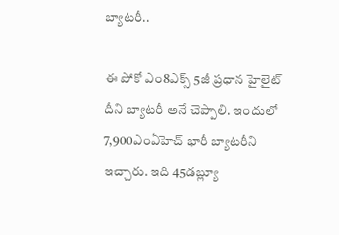బ్యాటరీ..

ఈ పోకో ఎం8ఎక్స్ 5జీ ప్రధాన హైలైట్ దీని బ్యాటరీ అనే చెప్పాలి. ఇందులో 7,900ఎంఏహెచ్ భారీ బ్యాటరీని ఇచ్చారు. ఇది 45డబ్ల్యూ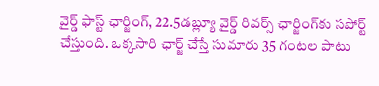వైర్డ్ ఫాస్ట్ ఛార్జింగ్, 22.5డబ్ల్యూ వైర్డ్ రివర్స్ ఛార్జింగ్‌కు సపోర్ట్ చేస్తుంది. ఒక్కసారి ఛార్జ్ చేస్తే సుమారు 35 గంటల పాటు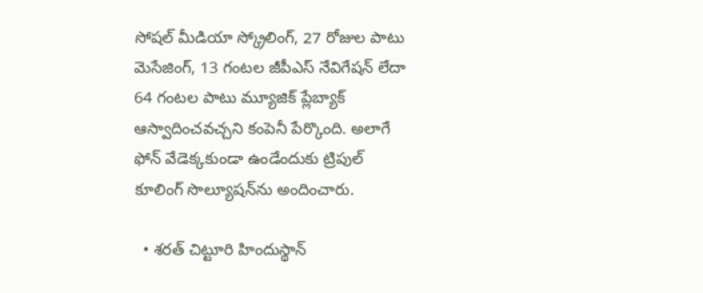సోషల్ మీడియా స్క్రోలింగ్, 27 రోజుల పాటు మెసేజింగ్, 13 గంటల జీపీఎస్ నేవిగేషన్ లేదా 64 గంటల పాటు మ్యూజిక్ ప్లేబ్యాక్ ఆస్వాదించవచ్చని కంపెనీ పేర్కొంది. అలాగే ఫోన్ వేడెక్కకుండా ఉండేందుకు ట్రిపుల్ కూలింగ్ సొల్యూషన్‌ను అందించారు.

  • శరత్ చిట్టూరి హిందుస్థాన్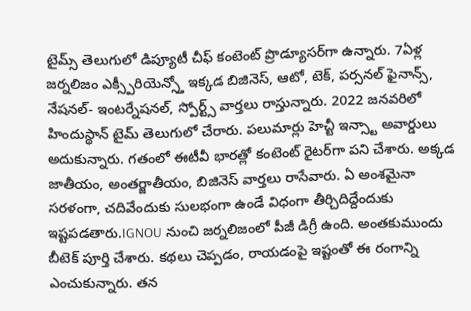టైమ్స్ తెలుగులో డిప్యూటీ చీఫ్ కంటెంట్ ప్రొడ్యూసర్‌గా ఉన్నారు. 7ఏళ్ల జర్నలిజం ఎక్స్పీరియెన్స్తో ఇక్కడ బిజినెస్, ఆటో, టెక్, పర్సనల్ ఫైనాన్స్, నేషనల్- ఇంటర్నేషనల్, స్పోర్ట్స్ వార్తలు రాస్తున్నారు. 2022 జనవరిలో హిందుస్థాన్ టైమ్ తెలుగులో చేరారు. పలుమార్లు హెచ్టీ ఇన్స్టా అవార్డులు అదుకున్నారు. గతంలో ఈటీవీ భారత్లో కంటెంట్ రైటర్‌గా పని చేశారు. అక్కడ జాతీయం, అంతర్జాతీయం, బిజినెస్ వార్తలు రాసేవారు. ఏ అంశమైనా సరళంగా, చదివేందుకు సులభంగా ఉండే విధంగా తీర్చిదిద్దేందుకు ఇష్టపడతారు.IGNOU నుంచి జర్నలిజంలో పీజీ డిగ్రీ ఉంది. అంతకుముందు బీటెక్ పూర్తి చేశారు. కథలు చెప్పడం, రాయడంపై ఇష్టంతో ఈ రంగాన్ని ఎంచుకున్నారు. తన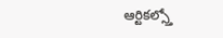ఆర్టికల్స్తో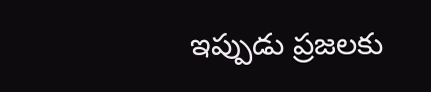ఇప్పుడు ప్రజలకు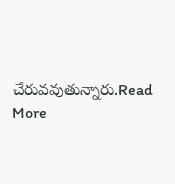చేరువవుతున్నారు.Read More